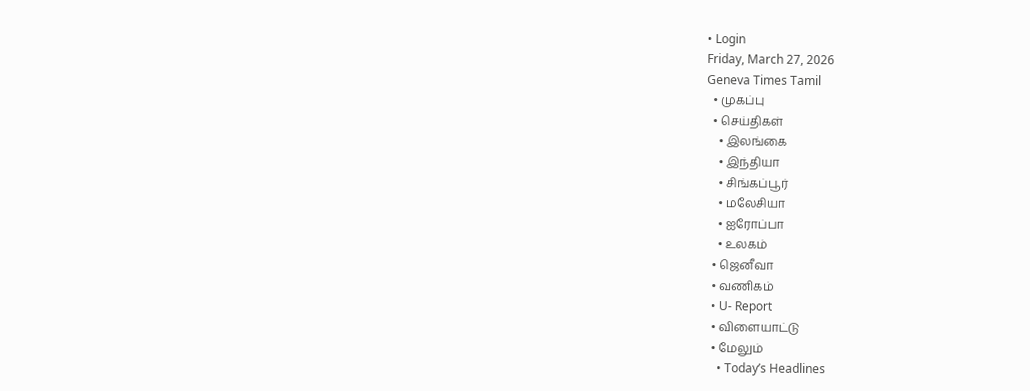• Login
Friday, March 27, 2026
Geneva Times Tamil
  • முகப்பு
  • செய்திகள்
    • இலங்கை
    • இந்தியா
    • சிங்கப்பூர்
    • மலேசியா
    • ஐரோப்பா
    • உலகம்
  • ஜெனீவா
  • வணிகம்
  • U- Report
  • விளையாட்டு
  • மேலும்
    • Today’s Headlines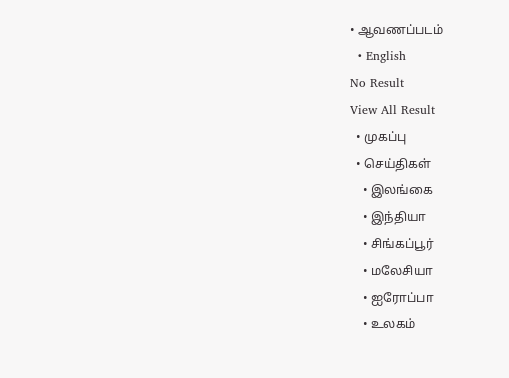• ஆவணப்படம்
  • English
No Result
View All Result
  • முகப்பு
  • செய்திகள்
    • இலங்கை
    • இந்தியா
    • சிங்கப்பூர்
    • மலேசியா
    • ஐரோப்பா
    • உலகம்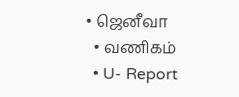• ஜெனீவா
  • வணிகம்
  • U- Report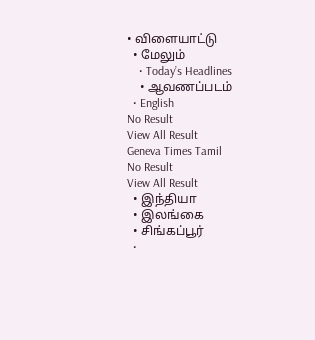• விளையாட்டு
  • மேலும்
    • Today’s Headlines
    • ஆவணப்படம்
  • English
No Result
View All Result
Geneva Times Tamil
No Result
View All Result
  • இந்தியா
  • இலங்கை
  • சிங்கப்பூர்
  •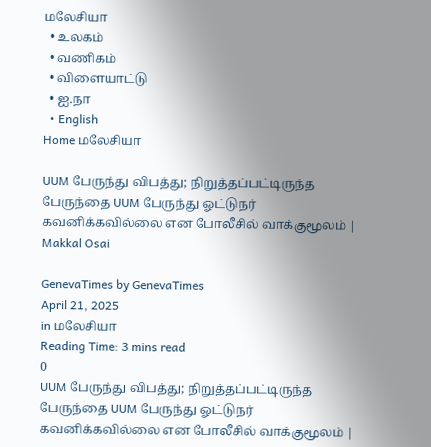மலேசியா
  • உலகம்
  • வணிகம்
  • விளையாட்டு
  • ஐ.நா
  • English
Home மலேசியா

UUM பேருந்து விபத்து; நிறுத்தப்பட்டிருந்த பேருந்தை UUM பேருந்து ஓட்டுநர் கவனிக்கவில்லை என போலீசில் வாக்குமூலம் | Makkal Osai

GenevaTimes by GenevaTimes
April 21, 2025
in மலேசியா
Reading Time: 3 mins read
0
UUM பேருந்து விபத்து; நிறுத்தப்பட்டிருந்த பேருந்தை UUM பேருந்து ஓட்டுநர் கவனிக்கவில்லை என போலீசில் வாக்குமூலம் |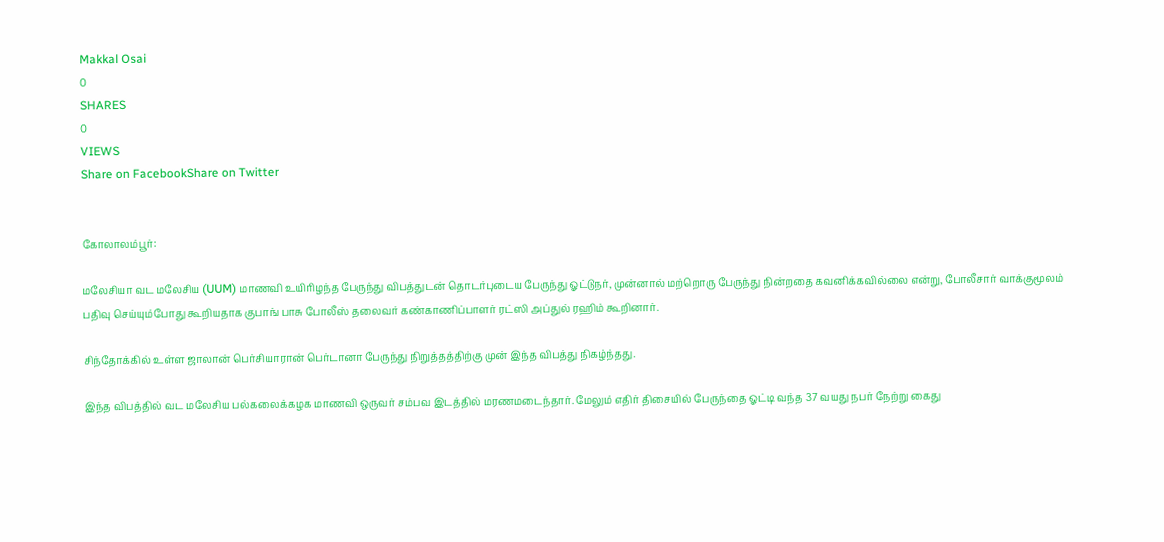Makkal Osai
0
SHARES
0
VIEWS
Share on FacebookShare on Twitter


கோலாலம்பூர்:

மலேசியா வட மலேசிய (UUM) மாணவி உயிரிழந்த பேருந்து விபத்துடன் தொடர்புடைய பேருந்து ஓட்டுநர், முன்னால் மற்றொரு பேருந்து நின்றதை கவனிக்கவில்லை என்று, போலீசார் வாக்குமூலம் பதிவு செய்யும்போது கூறியதாக குபாங் பாசு போலீஸ் தலைவர் கண்காணிப்பாளர் ரட்ஸி அப்துல் ரஹிம் கூறினார்.

சிந்தோக்கில் உள்ள ஜாலான் பெர்சியாரான் பெர்டானா பேருந்து நிறுத்தத்திற்கு முன் இந்த விபத்து நிகழ்ந்தது.

இந்த விபத்தில் வட மலேசிய பல்கலைக்கழக மாணவி ஒருவர் சம்பவ இடத்தில் மரணமடைந்தார். மேலும் எதிர் திசையில் பேருந்தை ஓட்டி வந்த 37 வயது நபர் நேற்று கைது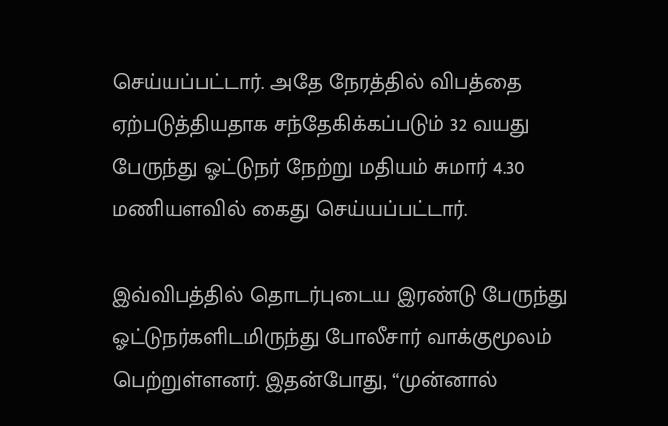செய்யப்பட்டார். அதே நேரத்தில் விபத்தை ஏற்படுத்தியதாக சந்தேகிக்கப்படும் 32 வயது பேருந்து ஓட்டுநர் நேற்று மதியம் சுமார் 4.30 மணியளவில் கைது செய்யப்பட்டார்.

இவ்விபத்தில் தொடர்புடைய இரண்டு பேருந்து ஓட்டுநர்களிடமிருந்து போலீசார் வாக்குமூலம் பெற்றுள்ளனர். இதன்போது, “முன்னால்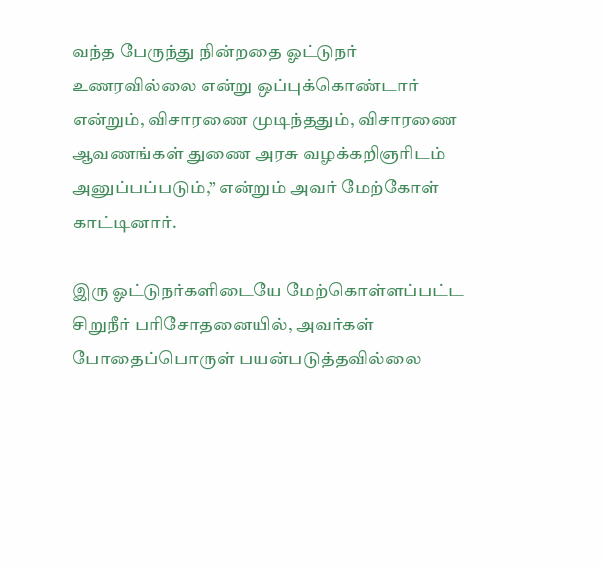வந்த பேருந்து நின்றதை ஓட்டுநர் உணரவில்லை என்று ஒப்புக்கொண்டார் என்றும், விசாரணை முடிந்ததும், விசாரணை ஆவணங்கள் துணை அரசு வழக்கறிஞரிடம் அனுப்பப்படும்,” என்றும் அவர் மேற்கோள் காட்டினார்.

இரு ஓட்டுநர்களிடையே மேற்கொள்ளப்பட்ட சிறுநீர் பரிசோதனையில், அவர்கள் போதைப்பொருள் பயன்படுத்தவில்லை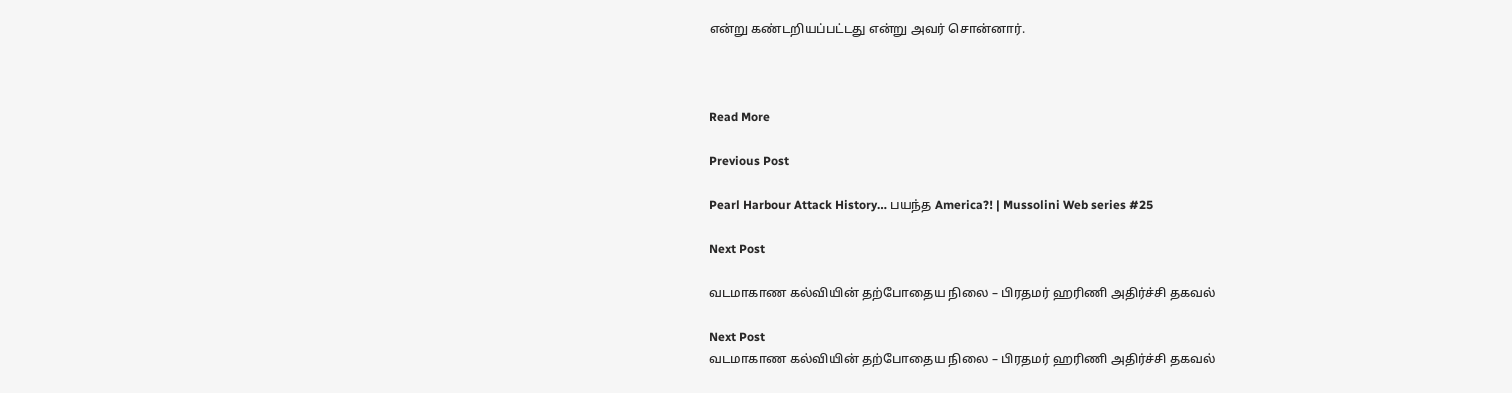என்று கண்டறியப்பட்டது என்று அவர் சொன்னார்.



Read More

Previous Post

Pearl Harbour Attack History… பயந்த America?! | Mussolini Web series #25

Next Post

வடமாகாண கல்வியின் தற்போதைய நிலை – பிரதமர் ஹரிணி அதிர்ச்சி தகவல்

Next Post
வடமாகாண கல்வியின் தற்போதைய நிலை – பிரதமர் ஹரிணி அதிர்ச்சி தகவல்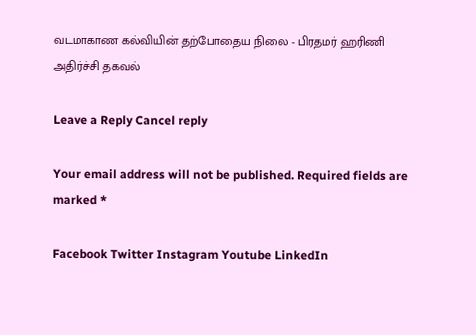வடமாகாண கல்வியின் தற்போதைய நிலை - பிரதமர் ஹரிணி அதிர்ச்சி தகவல்

Leave a Reply Cancel reply

Your email address will not be published. Required fields are marked *

Facebook Twitter Instagram Youtube LinkedIn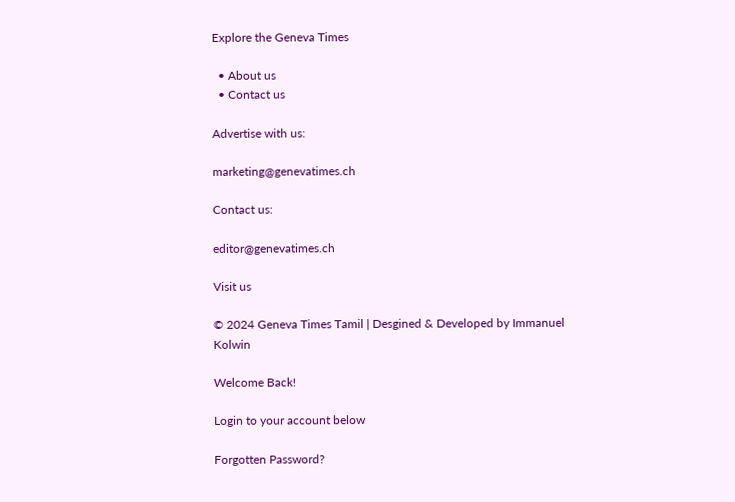Explore the Geneva Times

  • About us
  • Contact us

Advertise with us:

marketing@genevatimes.ch

Contact us:

editor@genevatimes.ch

Visit us

© 2024 Geneva Times Tamil | Desgined & Developed by Immanuel Kolwin

Welcome Back!

Login to your account below

Forgotten Password?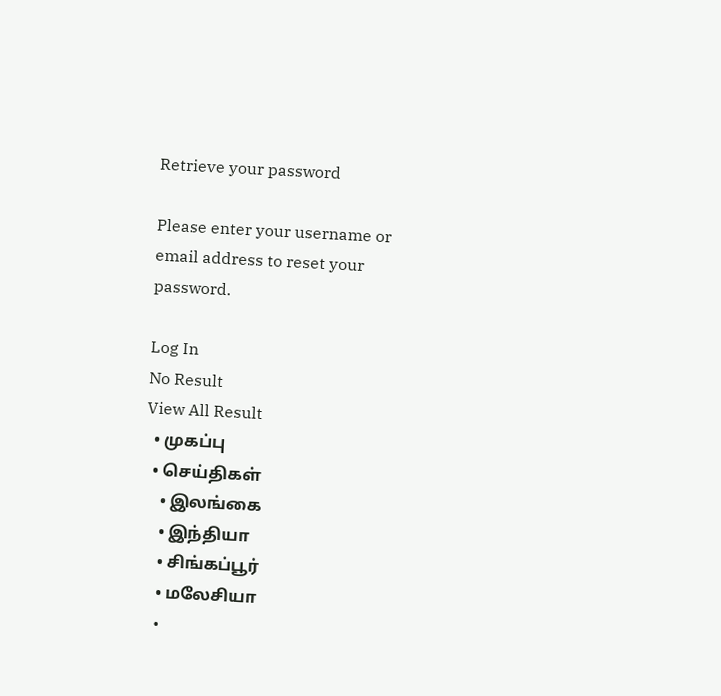Retrieve your password

Please enter your username or email address to reset your password.

Log In
No Result
View All Result
  • முகப்பு
  • செய்திகள்
    • இலங்கை
    • இந்தியா
    • சிங்கப்பூர்
    • மலேசியா
    •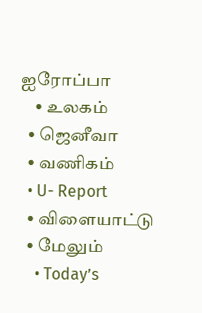ஐரோப்பா
    • உலகம்
  • ஜெனீவா
  • வணிகம்
  • U- Report
  • விளையாட்டு
  • மேலும்
    • Today’s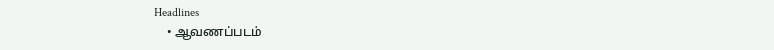Headlines
    • ஆவணப்படம்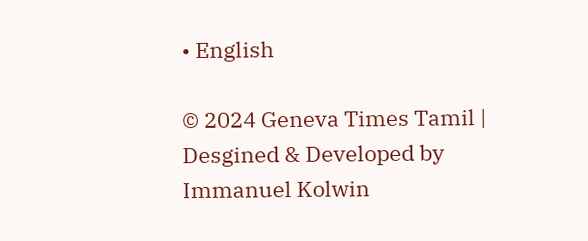• English

© 2024 Geneva Times Tamil | Desgined & Developed by Immanuel Kolwin